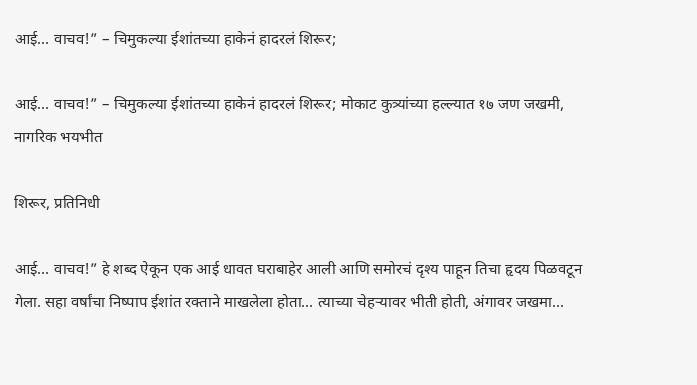आई… वाचव!” – चिमुकल्या ईशांतच्या हाकेनं हादरलं शिरूर;

आई… वाचव!” – चिमुकल्या ईशांतच्या हाकेनं हादरलं शिरूर; मोकाट कुत्र्यांच्या हल्ल्यात १७ जण जखमी, नागरिक भयभीत

शिरूर, प्रतिनिधी

आई… वाचव!” हे शब्द ऐकून एक आई धावत घराबाहेर आली आणि समोरचं दृश्य पाहून तिचा हृदय पिळवटून गेला. सहा वर्षांचा निष्पाप ईशांत रक्ताने माखलेला होता… त्याच्या चेहऱ्यावर भीती होती, अंगावर जखमा…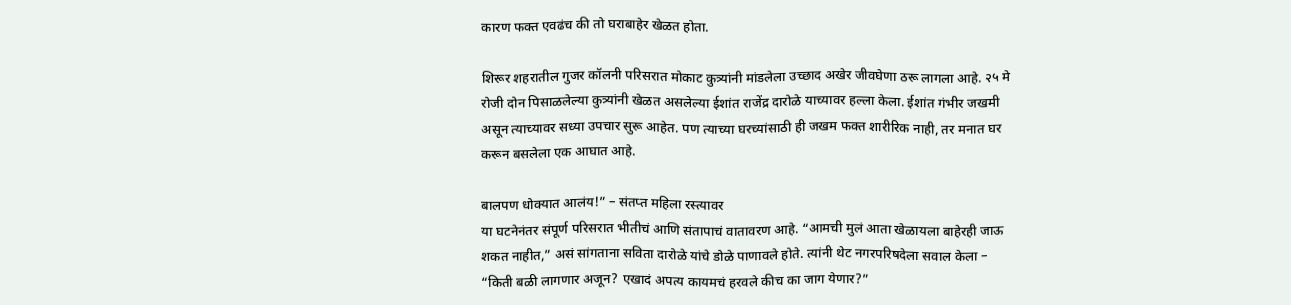कारण फक्त एवढंच की तो घराबाहेर खेळत होता.

शिरूर शहरातील गुजर कॉलनी परिसरात मोकाट कुत्र्यांनी मांडलेला उच्छाद अखेर जीवघेणा ठरू लागला आहे. २५ मे रोजी दोन पिसाळलेल्या कुत्र्यांनी खेळत असलेल्या ईशांत राजेंद्र दारोळे याच्यावर हल्ला केला. ईशांत गंभीर जखमी असून त्याच्यावर सध्या उपचार सुरू आहेत. पण त्याच्या घरच्यांसाठी ही जखम फक्त शारीरिक नाही, तर मनात घर करून बसलेला एक आघात आहे.

बालपण धोक्यात आलंय!” – संतप्त महिला रस्त्यावर
या घटनेनंतर संपूर्ण परिसरात भीतीचं आणि संतापाचं वातावरण आहे. “आमची मुलं आता खेळायला बाहेरही जाऊ शकत नाहीत,” असं सांगताना सविता दारोळे यांचे डोळे पाणावले होते. त्यांनी थेट नगरपरिषदेला सवाल केला – “किती बळी लागणार अजून? एखादं अपत्य कायमचं हरवले कीच का जाग येणार?”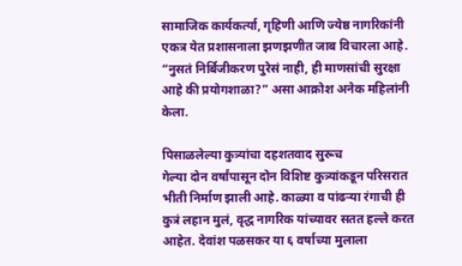सामाजिक कार्यकर्त्या, गृहिणी आणि ज्येष्ठ नागरिकांनी एकत्र येत प्रशासनाला झणझणीत जाब विचारला आहे. “नुसतं निर्बिजीकरण पुरेसं नाही, ही माणसांची सुरक्षा आहे की प्रयोगशाळा?” असा आक्रोश अनेक महिलांनी केला.

पिसाळलेल्या कुत्र्यांचा दहशतवाद सुरूच
गेल्या दोन वर्षांपासून दोन विशिष्ट कुत्र्यांकडून परिसरात भीती निर्माण झाली आहे. काळ्या व पांढऱ्या रंगाची ही कुत्रं लहान मुलं, वृद्ध नागरिक यांच्यावर सतत हल्ले करत आहेत. देवांश पळसकर या ६ वर्षाच्या मुलाला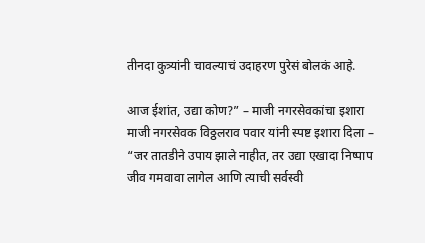तीनदा कुत्र्यांनी चावल्याचं उदाहरण पुरेसं बोलकं आहे.

आज ईशांत, उद्या कोण?” – माजी नगरसेवकांचा इशारा
माजी नगरसेवक विठ्ठलराव पवार यांनी स्पष्ट इशारा दिला – “जर तातडीने उपाय झाले नाहीत, तर उद्या एखादा निष्पाप जीव गमवावा लागेल आणि त्याची सर्वस्वी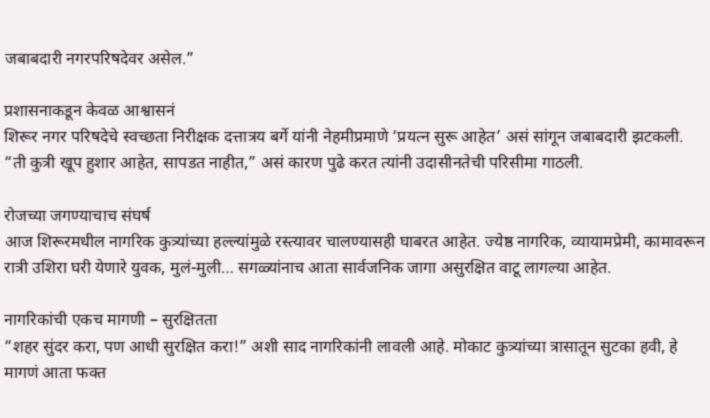जबाबदारी नगरपरिषदेवर असेल.”

प्रशासनाकडून केवळ आश्वासनं
शिरूर नगर परिषदेचे स्वच्छता निरीक्षक दत्तात्रय बर्गे यांनी नेहमीप्रमाणे ‘प्रयत्न सुरू आहेत’ असं सांगून जबाबदारी झटकली. “ती कुत्री खूप हुशार आहेत, सापडत नाहीत,” असं कारण पुढे करत त्यांनी उदासीनतेची परिसीमा गाठली.

रोजच्या जगण्याचाच संघर्ष
आज शिरूरमधील नागरिक कुत्र्यांच्या हल्ल्यांमुळे रस्त्यावर चालण्यासही घाबरत आहेत. ज्येष्ठ नागरिक, व्यायामप्रेमी, कामावरून रात्री उशिरा घरी येणारे युवक, मुलं-मुली… सगळ्यांनाच आता सार्वजनिक जागा असुरक्षित वाटू लागल्या आहेत.

नागरिकांची एकच मागणी – सुरक्षितता
“शहर सुंदर करा, पण आधी सुरक्षित करा!” अशी साद नागरिकांनी लावली आहे. मोकाट कुत्र्यांच्या त्रासातून सुटका हवी, हे मागणं आता फक्त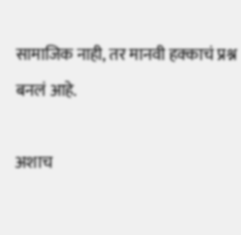सामाजिक नाही, तर मानवी हक्काचं प्रश्न बनलं आहे.

अशाच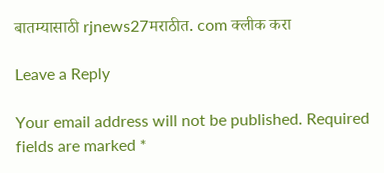बातम्यासाठी rjnews27मराठीत. com क्लीक करा

Leave a Reply

Your email address will not be published. Required fields are marked *